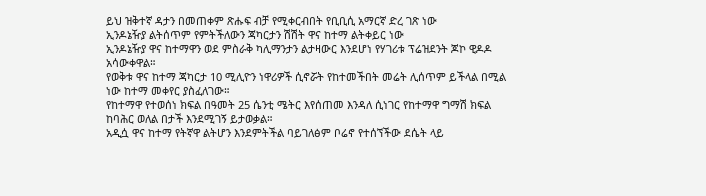ይህ ዝቅተኛ ዳታን በመጠቀም ጽሑፍ ብቻ የሚቀርብበት የቢቢሲ አማርኛ ድረ ገጽ ነው
ኢንዶኔዥያ ልትሰጥም የምትችለውን ጃካርታን ሽሽት ዋና ከተማ ልትቀይር ነው
ኢንዶኔዥያ ዋና ከተማዋን ወደ ምስራቅ ካሊማንታን ልታዛውር እንደሆነ የሃገሪቱ ፕሬዝደንት ጆኮ ዊዶዶ አሳውቀዋል።
የወቅቱ ዋና ከተማ ጃካርታ 10 ሚሊዮን ነዋሪዎች ሲኖሯት የከተመችበት መሬት ሊሰጥም ይችላል በሚል ነው ከተማ መቀየር ያስፈለገው።
የከተማዋ የተወሰነ ክፍል በዓመት 25 ሴንቲ ሜትር እየሰጠመ እንዳለ ሲነገር የከተማዋ ግማሽ ክፍል ከባሕር ወለል በታች እንደሚገኝ ይታወቃል።
አዲሷ ዋና ከተማ የትኛዋ ልትሆን እንደምትችል ባይገለፅም ቦሬኖ የተሰኘችው ደሴት ላይ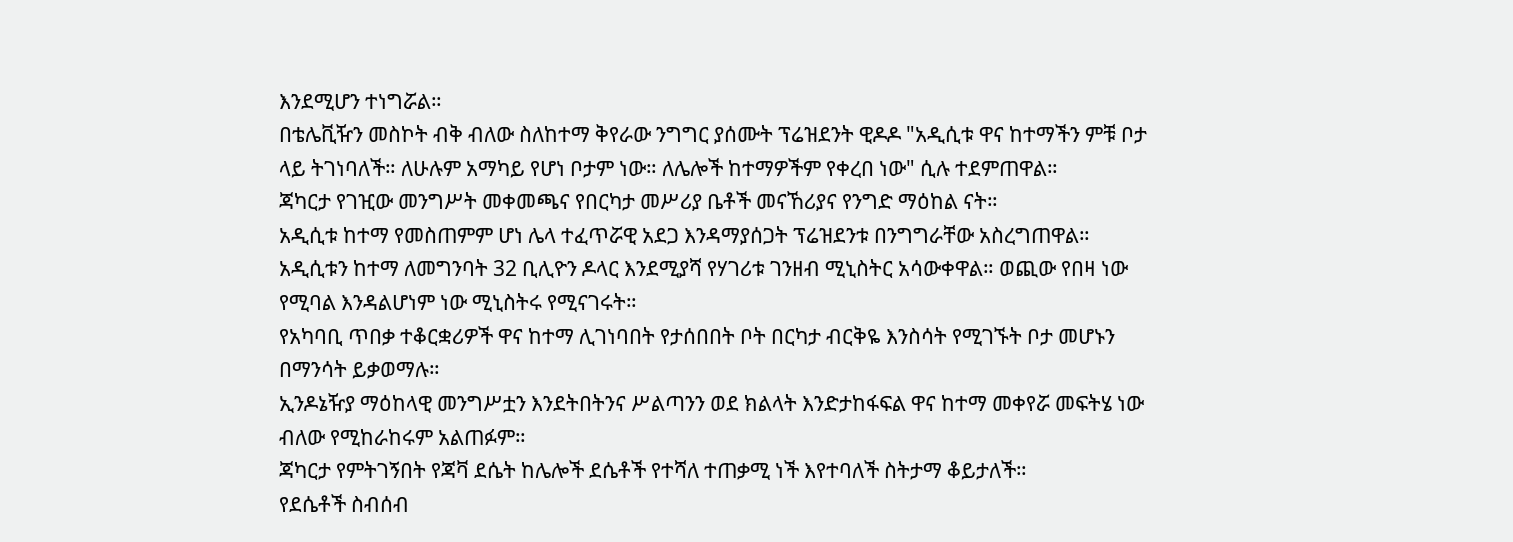እንደሚሆን ተነግሯል።
በቴሌቪዥን መስኮት ብቅ ብለው ስለከተማ ቅየራው ንግግር ያሰሙት ፕሬዝደንት ዊዶዶ "አዲሲቱ ዋና ከተማችን ምቹ ቦታ ላይ ትገነባለች። ለሁሉም አማካይ የሆነ ቦታም ነው። ለሌሎች ከተማዎችም የቀረበ ነው" ሲሉ ተደምጠዋል።
ጃካርታ የገዢው መንግሥት መቀመጫና የበርካታ መሥሪያ ቤቶች መናኸሪያና የንግድ ማዕከል ናት።
አዲሲቱ ከተማ የመስጠምም ሆነ ሌላ ተፈጥሯዊ አደጋ እንዳማያሰጋት ፕሬዝደንቱ በንግግራቸው አስረግጠዋል።
አዲሲቱን ከተማ ለመግንባት 32 ቢሊዮን ዶላር እንደሚያሻ የሃገሪቱ ገንዘብ ሚኒስትር አሳውቀዋል። ወጪው የበዛ ነው የሚባል እንዳልሆነም ነው ሚኒስትሩ የሚናገሩት።
የአካባቢ ጥበቃ ተቆርቋሪዎች ዋና ከተማ ሊገነባበት የታሰበበት ቦት በርካታ ብርቅዬ እንስሳት የሚገኙት ቦታ መሆኑን በማንሳት ይቃወማሉ።
ኢንዶኔዥያ ማዕከላዊ መንግሥቷን እንደትበትንና ሥልጣንን ወደ ክልላት እንድታከፋፍል ዋና ከተማ መቀየሯ መፍትሄ ነው ብለው የሚከራከሩም አልጠፉም።
ጃካርታ የምትገኝበት የጃቫ ደሴት ከሌሎች ደሴቶች የተሻለ ተጠቃሚ ነች እየተባለች ስትታማ ቆይታለች።
የደሴቶች ስብሰብ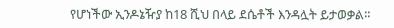የሆነችው ኢንዶኔዥያ ከ18 ሺህ በላይ ደሴቶች እንዳሏት ይታወቃል።